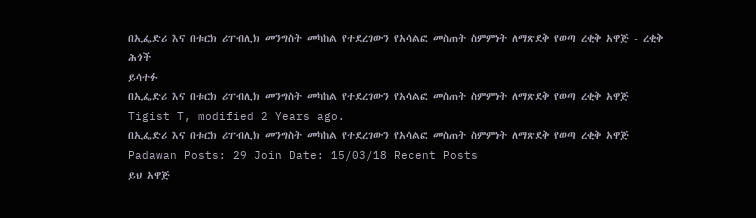በኢፌድሪ እና በቱርክ ሪፐብሊክ መንግስት መካከል የተደረገውን የአሳልፎ መስጠት ስምምነት ለማጽደቅ የወጣ ረቂቅ አዋጅ - ረቂቅ ሕጎች
ይሳተፉ
በኢፌድሪ እና በቱርክ ሪፐብሊክ መንግስት መካከል የተደረገውን የአሳልፎ መስጠት ስምምነት ለማጽደቅ የወጣ ረቂቅ አዋጅ
Tigist T, modified 2 Years ago.
በኢፌድሪ እና በቱርክ ሪፐብሊክ መንግስት መካከል የተደረገውን የአሳልፎ መስጠት ስምምነት ለማጽደቅ የወጣ ረቂቅ አዋጅ
Padawan Posts: 29 Join Date: 15/03/18 Recent Posts
ይህ አዋጅ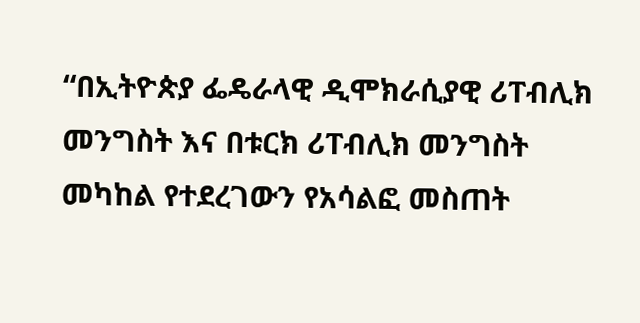“በኢትዮጵያ ፌዴራላዊ ዲሞክራሲያዊ ሪፐብሊክ መንግስት እና በቱርክ ሪፐብሊክ መንግስት መካከል የተደረገውን የአሳልፎ መስጠት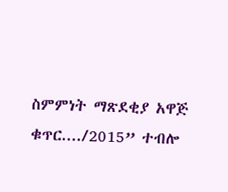ስምምነት ማጽደቂያ አዋጅ ቁጥር..../2015” ተብሎ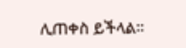ሊጠቀስ ይችላል፡፡